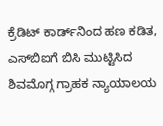ಕ್ರೆಡಿಟ್‌ ಕಾರ್ಡ್‌ನಿಂದ ಹಣ ಕಡಿತ, ಎಸ್‌ಬಿಐಗೆ ಬಿಸಿ ಮುಟ್ಟಿಸಿದ ಶಿವಮೊಗ್ಗ ಗ್ರಾಹಕ ನ್ಯಾಯಾಲಯ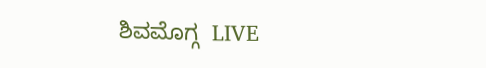ಶಿವಮೊಗ್ಗ  LIVE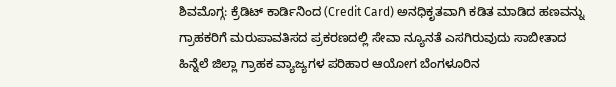ಶಿವಮೊಗ್ಗ: ಕ್ರೆಡಿಟ್ ಕಾರ್ಡಿನಿಂದ (Credit Card) ಅನಧಿಕೃತವಾಗಿ ಕಡಿತ ಮಾಡಿದ ಹಣವನ್ನು ಗ್ರಾಹಕರಿಗೆ ಮರುಪಾವತಿಸದ ಪ್ರಕರಣದಲ್ಲಿ ಸೇವಾ ನ್ಯೂನತೆ ಎಸಗಿರುವುದು ಸಾಬೀತಾದ ಹಿನ್ನೆಲೆ ಜಿಲ್ಲಾ ಗ್ರಾಹಕ ವ್ಯಾಜ್ಯಗಳ ಪರಿಹಾರ ಆಯೋಗ ಬೆಂಗಳೂರಿನ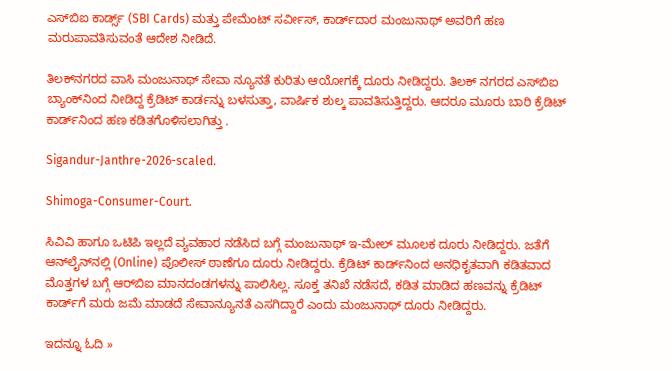ಎಸ್‌ಬಿಐ ಕಾರ್ಡ್ಸ್ (SBI Cards) ಮತ್ತು ಪೇಮೆಂಟ್ ಸರ್ವೀಸ್, ಕಾರ್ಡ್‌ದಾರ ಮಂಜುನಾಥ್ ಅವರಿಗೆ ಹಣ ಮರುಪಾವತಿಸುವಂತೆ ಆದೇಶ ನೀಡಿದೆ.

ತಿಲಕ್‌ನಗರದ ವಾಸಿ ಮಂಜುನಾಥ್ ಸೇವಾ ನ್ಯೂನತೆ ಕುರಿತು ಆಯೋಗಕ್ಕೆ ದೂರು ನೀಡಿದ್ದರು. ತಿಲಕ್‌ ನಗರದ ಎಸ್‌ಬಿಐ ಬ್ಯಾಂಕ್‌ನಿಂದ ನೀಡಿದ್ದ ಕ್ರೆಡಿಟ್ ಕಾರ್ಡನ್ನು ಬಳಸುತ್ತಾ, ವಾರ್ಷಿಕ ಶುಲ್ಕ ಪಾವತಿಸುತ್ತಿದ್ದರು. ಆದರೂ ಮೂರು ಬಾರಿ ಕ್ರೆಡಿಟ್ ಕಾರ್ಡ್‌ನಿಂದ ಹಣ ಕಡಿತಗೊಳಿಸಲಾಗಿತ್ತು .

Sigandur-Janthre-2026-scaled.

Shimoga-Consumer-Court.

ಸಿವಿವಿ ಹಾಗೂ ಒಟಿಪಿ ಇಲ್ಲದೆ ವ್ಯವಹಾರ ನಡೆಸಿದ ಬಗ್ಗೆ ಮಂಜುನಾಥ್ ಇ-ಮೇಲ್ ಮೂಲಕ ದೂರು ನೀಡಿದ್ದರು. ಜತೆಗೆ ಆನ್‌ಲೈನ್‌ನಲ್ಲಿ (Online) ಪೊಲೀಸ್ ಠಾಣೆಗೂ ದೂರು ನೀಡಿದ್ದರು. ಕ್ರೆಡಿಟ್ ಕಾರ್ಡ್‌ನಿಂದ ಅನಧಿಕೃತವಾಗಿ ಕಡಿತವಾದ ಮೊತ್ತಗಳ ಬಗ್ಗೆ ಆರ್‌ಬಿಐ ಮಾನದಂಡಗಳನ್ನು ಪಾಲಿಸಿಲ್ಲ. ಸೂಕ್ತ ತನಿಖೆ ನಡೆಸದೆ, ಕಡಿತ ಮಾಡಿದ ಹಣವನ್ನು ಕ್ರೆಡಿಟ್ ಕಾರ್ಡ್‌ಗೆ ಮರು ಜಮೆ ಮಾಡದೆ ಸೇವಾನ್ಯೂನತೆ ಎಸಗಿದ್ದಾರೆ ಎಂದು ಮಂಜುನಾಥ್‌ ದೂರು ನೀಡಿದ್ದರು.

ಇದನ್ನೂ ಓದಿ »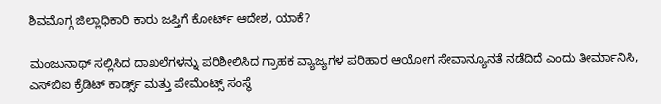ಶಿವಮೊಗ್ಗ ಜಿಲ್ಲಾಧಿಕಾರಿ ಕಾರು ಜಪ್ತಿಗೆ ಕೋರ್ಟ್‌ ಆದೇಶ, ಯಾಕೆ?

ಮಂಜುನಾಥ್ ಸಲ್ಲಿಸಿದ ದಾಖಲೆಗಳನ್ನು ಪರಿಶೀಲಿಸಿದ ಗ್ರಾಹಕ ವ್ಯಾಜ್ಯಗಳ ಪರಿಹಾರ ಆಯೋಗ ಸೇವಾನ್ಯೂನತೆ ನಡೆದಿದೆ ಎಂದು ತೀರ್ಮಾನಿಸಿ, ಎಸ್‌ಬಿಐ ಕ್ರೆಡಿಟ್ ಕಾರ್ಡ್ಸ್ ಮತ್ತು ಪೇಮೆಂಟ್ಸ್ ಸಂಸ್ಥೆ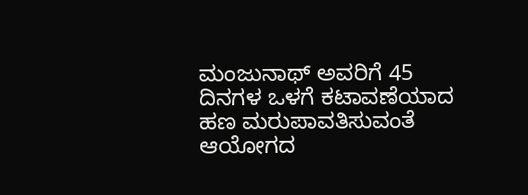ಮಂಜುನಾಥ್ ಅವರಿಗೆ 45 ದಿನಗಳ ಒಳಗೆ ಕಟಾವಣೆಯಾದ ಹಣ ಮರುಪಾವತಿಸುವಂತೆ ಆಯೋಗದ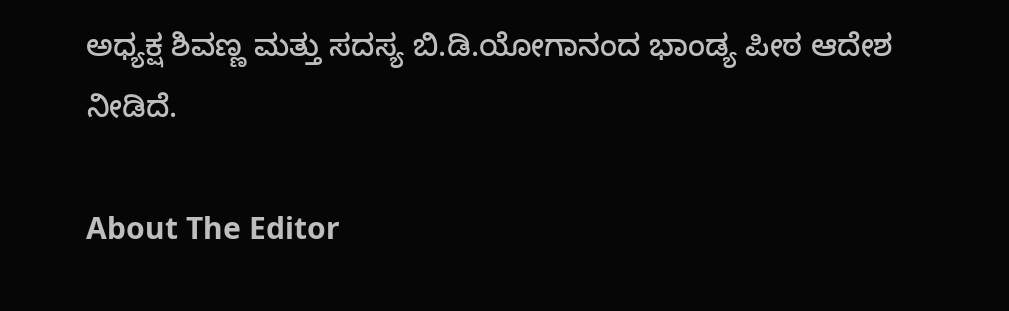ಅಧ್ಯಕ್ಷ ಶಿವಣ್ಣ ಮತ್ತು ಸದಸ್ಯ ಬಿ.ಡಿ.ಯೋಗಾನಂದ ಭಾಂಡ್ಯ ಪೀಠ ಆದೇಶ ನೀಡಿದೆ.

About The Editor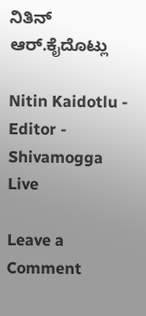ನಿತಿನ್‌ ಆರ್‌.ಕೈದೊಟ್ಲು

Nitin Kaidotlu - Editor - Shivamogga Live

Leave a Comment